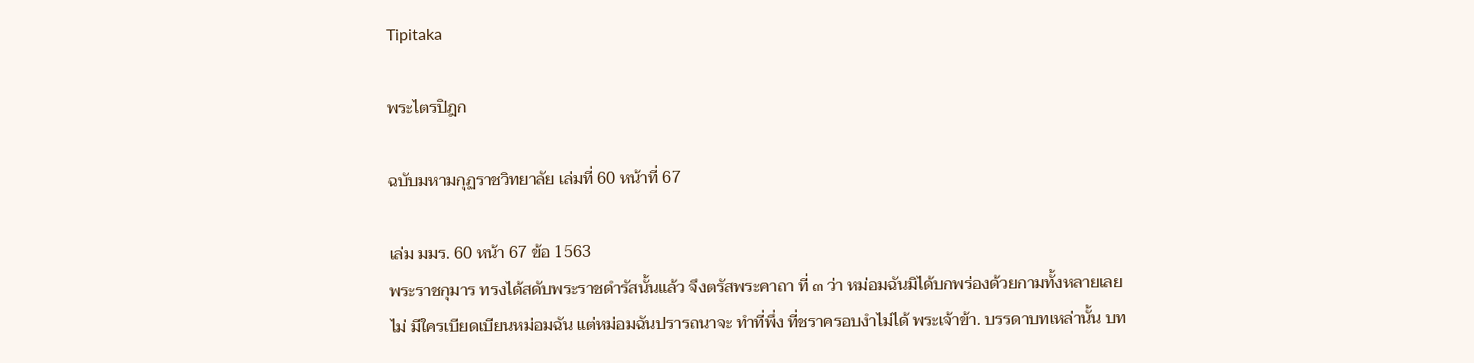Tipitaka

พระไตรปิฎก

ฉบับมหามกุฏราชวิทยาลัย เล่มที่ 60 หน้าที่ 67

เล่ม มมร. 60 หน้า 67 ข้อ 1563
พระราชกุมาร ทรงได้สดับพระราชดำรัสนั้นแล้ว จึงตรัสพระคาถา ที่ ๓ ว่า หม่อมฉันมิได้บกพร่องด้วยกามทั้งหลายเลย ไม่ มีใครเบียดเบียนหม่อมฉัน แต่หม่อมฉันปรารถนาจะ ทำที่พึ่ง ที่ชราครอบงำไม่ได้ พระเจ้าข้า. บรรดาบทเหล่านั้น บท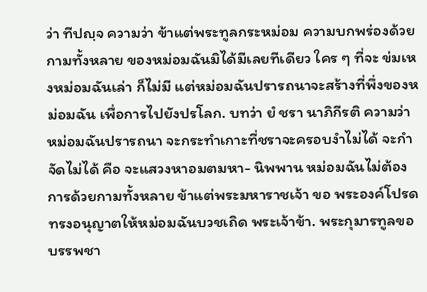ว่า ทีปญฺจ ความว่า ข้าแต่พระทูลกระหม่อม ความบกพร่องด้วยกามทั้งหลาย ของหม่อมฉันมิได้มีเลยทีเดียว ใคร ๆ ที่จะ ข่มเหงหม่อมฉันเล่า ก็ไม่มี แต่หม่อมฉันปรารถนาจะสร้างที่พึ่งของหม่อมฉัน เพื่อการไปยังปรโลก. บทว่า ยํ ชรา นาภิกีรติ ความว่า หม่อมฉันปรารถนา จะกระทำเกาะที่ชราจะครอบงำไม่ได้ จะกำจัดไม่ได้ คือ จะแสวงหาอมตมหา- นิพพาน หม่อมฉันไม่ต้องการด้วยกามทั้งหลาย ข้าแต่พระมหาราชเจ้า ขอ พระองค์โปรดทรงอนุญาตให้หม่อมฉันบวชเถิด พระเจ้าข้า. พระกุมารทูลขอบรรพชา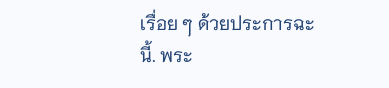เรื่อย ๆ ด้วยประการฉะนี้. พระ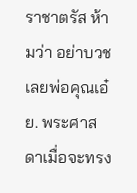ราชาตรัส ห้ามว่า อย่าบวชเลยพ่อคุณเอ๋ย. พระศาสดาเมื่อจะทรง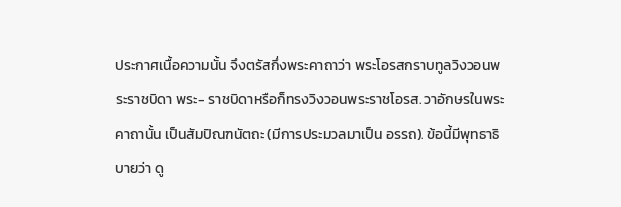ประกาศเนื้อความนั้น จึงตรัสกึ่งพระคาถาว่า พระโอรสกราบทูลวิงวอนพระราชบิดา พระ- ราชบิดาหรือก็ทรงวิงวอนพระราชโอรส. วาอักษรในพระคาถานั้น เป็นสัมปิณฑนัตถะ (มีการประมวลมาเป็น อรรถ). ข้อนี้มีพุทธาธิบายว่า ดู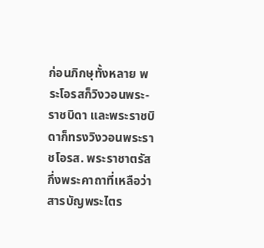ก่อนภิกษุทั้งหลาย พระโอรสก็วิงวอนพระ- ราชบิดา และพระราชบิดาก็ทรงวิงวอนพระราชโอรส. พระราชาตรัสกึ่งพระคาถาที่เหลือว่า
สารบัญพระไตร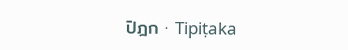ปิฎก · Tipiṭaka